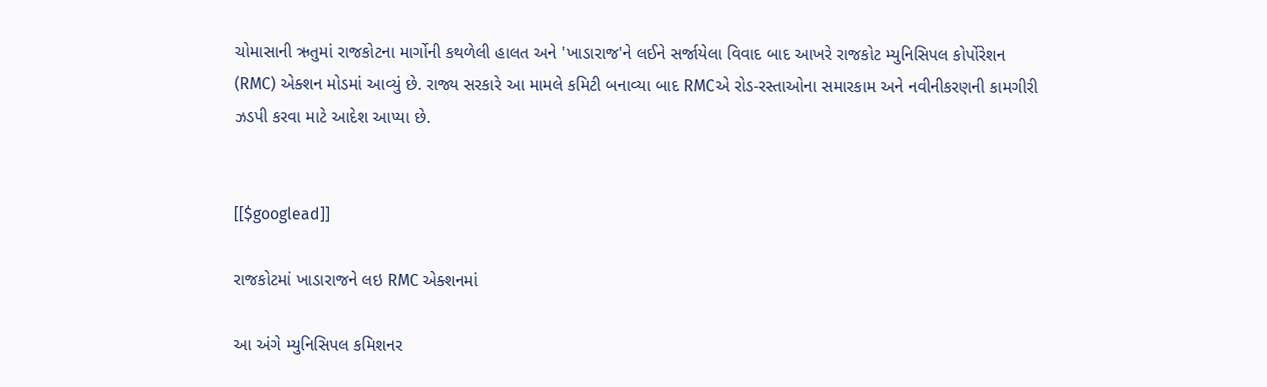ચોમાસાની ઋતુમાં રાજકોટના માર્ગોની કથળેલી હાલત અને 'ખાડારાજ'ને લઈને સર્જાયેલા વિવાદ બાદ આખરે રાજકોટ મ્યુનિસિપલ કોર્પોરેશન (RMC) એક્શન મોડમાં આવ્યું છે. રાજ્ય સરકારે આ મામલે કમિટી બનાવ્યા બાદ RMCએ રોડ-રસ્તાઓના સમારકામ અને નવીનીકરણની કામગીરી ઝડપી કરવા માટે આદેશ આપ્યા છે.


[[$googlead]]

રાજકોટમાં ખાડારાજને લઇ RMC એક્શનમાં

આ અંગે મ્યુનિસિપલ કમિશનર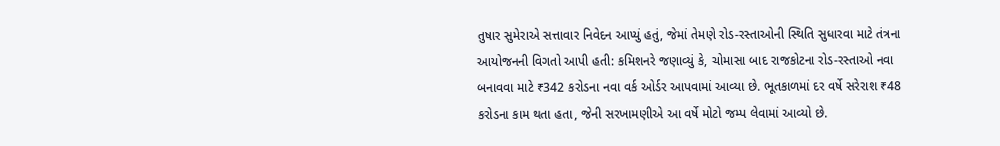તુષાર સુમેરાએ સત્તાવાર નિવેદન આપ્યું હતું, જેમાં તેમણે રોડ-રસ્તાઓની સ્થિતિ સુધારવા માટે તંત્રના આયોજનની વિગતો આપી હતી: કમિશનરે જણાવ્યું કે, ચોમાસા બાદ રાજકોટના રોડ-રસ્તાઓ નવા બનાવવા માટે ₹342 કરોડના નવા વર્ક ઓર્ડર આપવામાં આવ્યા છે. ભૂતકાળમાં દર વર્ષે સરેરાશ ₹48 કરોડના કામ થતા હતા, જેની સરખામણીએ આ વર્ષે મોટો જમ્પ લેવામાં આવ્યો છે.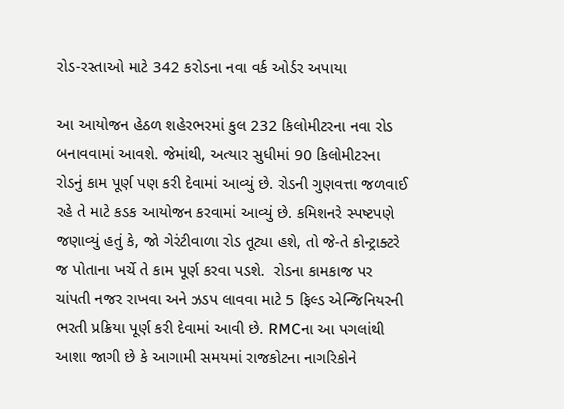રોડ-રસ્તાઓ માટે 342 કરોડના નવા વર્ક ઓર્ડર અપાયા

આ આયોજન હેઠળ શહેરભરમાં કુલ 232 કિલોમીટરના નવા રોડ બનાવવામાં આવશે. જેમાંથી, અત્યાર સુધીમાં 90 કિલોમીટરના રોડનું કામ પૂર્ણ પણ કરી દેવામાં આવ્યું છે. રોડની ગુણવત્તા જળવાઈ રહે તે માટે કડક આયોજન કરવામાં આવ્યું છે. કમિશનરે સ્પષ્ટપણે જણાવ્યું હતું કે, જો ગેરંટીવાળા રોડ તૂટ્યા હશે, તો જે-તે કોન્ટ્રાક્ટરે જ પોતાના ખર્ચે તે કામ પૂર્ણ કરવા પડશે.  રોડના કામકાજ પર ચાંપતી નજર રાખવા અને ઝડપ લાવવા માટે 5 ફિલ્ડ એન્જિનિયરની ભરતી પ્રક્રિયા પૂર્ણ કરી દેવામાં આવી છે. RMCના આ પગલાંથી આશા જાગી છે કે આગામી સમયમાં રાજકોટના નાગરિકોને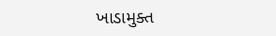ખાડામુક્ત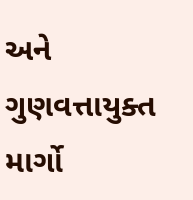અને ગુણવત્તાયુક્ત માર્ગો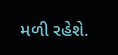મળી રહેશે.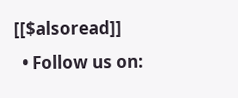[[$alsoread]]
  • Follow us on: